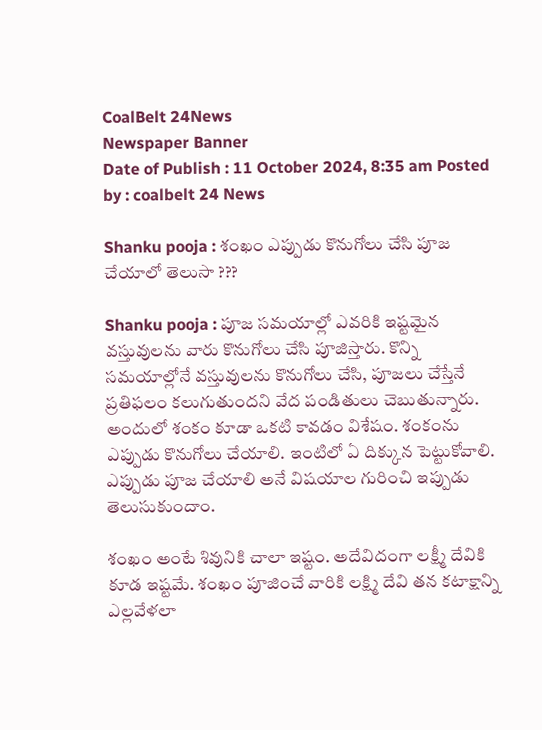CoalBelt 24News
Newspaper Banner
Date of Publish : 11 October 2024, 8:35 am Posted by : coalbelt 24 News

Shanku pooja : శంఖం ఎప్పుడు కొనుగోలు చేసి పూజ చేయాలో తెలుసా ???

Shanku pooja : పూజ సమయాల్లో ఎవరికి ఇష్టమైన వస్తువులను వారు కొనుగోలు చేసి పూజిస్తారు. కొన్ని సమయాల్లోనే వస్తువులను కొనుగోలు చేసి, పూజలు చేస్తేనే ప్రతిఫలం కలుగుతుందని వేద పండితులు చెబుతున్నారు. అందులో శంకం కూడా ఒకటి కావడం విశేషం. శంకంను ఎప్పుడు కొనుగోలు చేయాలి. ఇంటిలో ఏ దిక్కున పెట్టుకోవాలి. ఎప్పుడు పూజ చేయాలి అనే విషయాల గురించి ఇప్పుడు తెలుసుకుందాం.

శంఖం అంటే శివునికి చాలా ఇష్టం. అదేవిదంగా లక్ష్మీ దేవికి కూడ ఇష్టమే. శంఖం పూజించే వారికి లక్ష్మి దేవి తన కటాక్షాన్ని ఎల్లవేళలా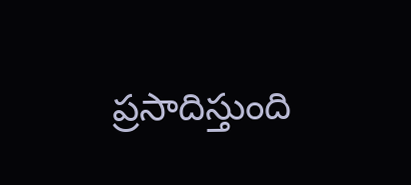ప్రసాదిస్తుంది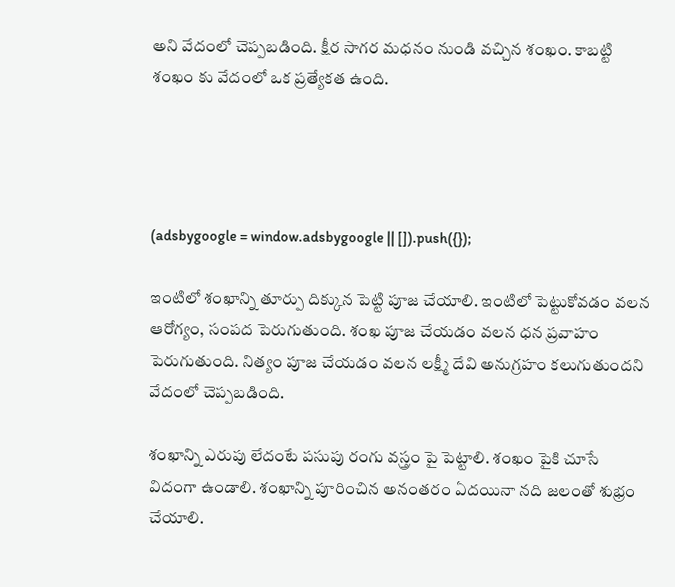అని వేదంలో చెప్పబడింది. క్షీర సాగర మధనం నుండి వచ్చిన శంఖం. కాబట్టి శంఖం కు వేదంలో ఒక ప్రత్యేకత ఉంది.




(adsbygoogle = window.adsbygoogle || []).push({});

ఇంటిలో శంఖాన్ని తూర్పు దిక్కున పెట్టి పూజ చేయాలి. ఇంటిలో పెట్టుకోవడం వలన ఆరోగ్యం, సంపద పెరుగుతుంది. శంఖ పూజ చేయడం వలన ధన ప్రవాహం పెరుగుతుంది. నిత్యం పూజ చేయడం వలన లక్ష్మీ దేవి అనుగ్రహం కలుగుతుందని వేదంలో చెప్పబడింది.

శంఖాన్ని ఎరుపు లేదంటే పసుపు రంగు వస్త్రం పై పెట్టాలి. శంఖం పైకి చూసే విదంగా ఉండాలి. శంఖాన్ని పూరించిన అనంతరం ఏదయినా నది జలంతో శుభ్రం చేయాలి.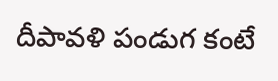దీపావళి పండుగ కంటే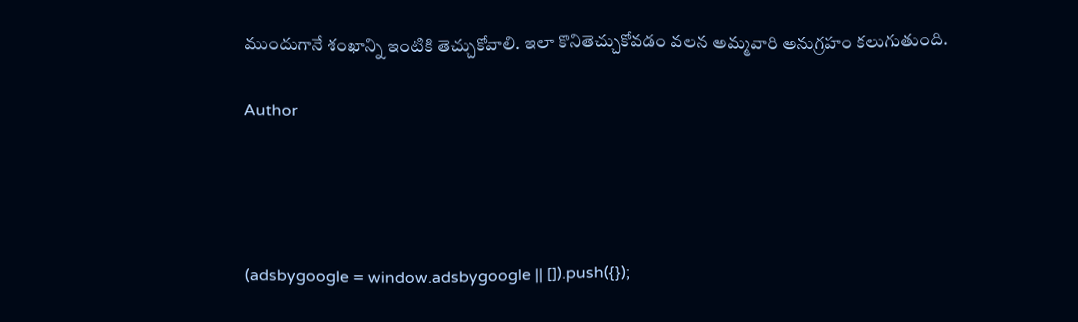ముందుగానే శంఖాన్ని ఇంటికి తెచ్చుకోవాలి. ఇలా కొనితెచ్చుకోవడం వలన అమ్మవారి అనుగ్రహం కలుగుతుంది.

Author




(adsbygoogle = window.adsbygoogle || []).push({});